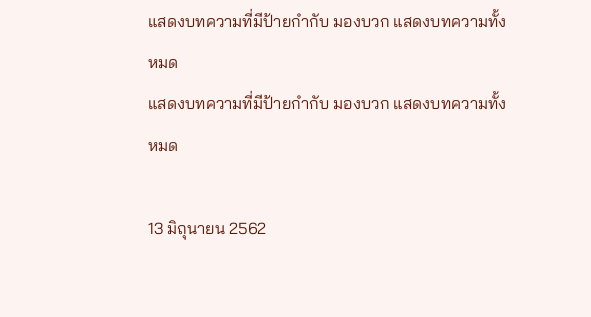แสดงบทความที่มีป้ายกำกับ มองบวก แสดงบทความทั้งหมด
แสดงบทความที่มีป้ายกำกับ มองบวก แสดงบทความทั้งหมด

13 มิถุนายน 2562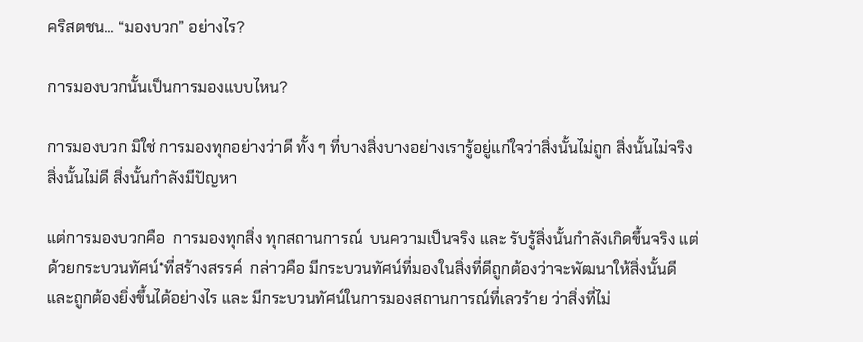คริสตชน... “มองบวก” อย่างไร?

การมองบวกนั้นเป็นการมองแบบไหน?

การมองบวก มิใช่ การมองทุกอย่างว่าดี ทั้ง ๆ ที่บางสิ่งบางอย่างเรารู้อยู่แก่ใจว่าสิ่งนั้นไม่ถูก สิ่งนั้นไม่จริง สิ่งนั้นไม่ดี สิ่งนั้นกำลังมีปัญหา

แต่การมองบวกคือ  การมองทุกสิ่ง ทุกสถานการณ์  บนความเป็นจริง และ รับรู้สิ่งนั้นกำลังเกิดขึ้นจริง แต่ด้วยกระบวนทัศน์*ที่สร้างสรรค์  กล่าวคือ มีกระบวนทัศน์ที่มองในสิ่งที่ดีถูกต้องว่าจะพัฒนาให้สิ่งนั้นดีและถูกต้องยิ่งขึ้นได้อย่างไร และ มีกระบวนทัศน์ในการมองสถานการณ์ที่เลวร้าย ว่าสิ่งที่ไม่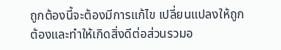ถูกต้องนี้จะต้องมีการแก้ไข เปลี่ยนแปลงให้ถูกต้องและทำให้เกิดสิ่งดีต่อส่วนรวมอ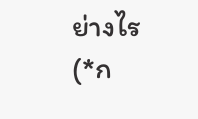ย่างไร
(*ก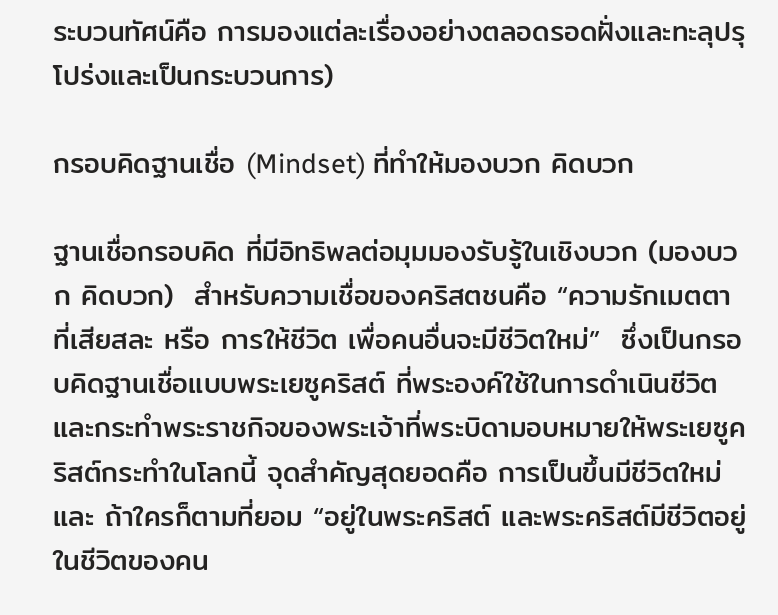ระบวนทัศน์คือ การมองแต่ละเรื่องอย่างตลอดรอดฝั่งและทะลุปรุโปร่งและเป็นกระบวนการ)

กรอบคิดฐานเชื่อ (Mindset) ที่ทำให้มองบวก คิดบวก

ฐานเชื่อกรอบคิด ที่มีอิทธิพลต่อมุมมองรับรู้ในเชิงบวก (มองบวก คิดบวก)  สำหรับความเชื่อของคริสตชนคือ “ความรักเมตตาที่เสียสละ หรือ การให้ชีวิต เพื่อคนอื่นจะมีชีวิตใหม่”  ซึ่งเป็นกรอบคิดฐานเชื่อแบบพระเยซูคริสต์ ที่พระองค์ใช้ในการดำเนินชีวิตและกระทำพระราชกิจของพระเจ้าที่พระบิดามอบหมายให้พระเยซูคริสต์กระทำในโลกนี้ จุดสำคัญสุดยอดคือ การเป็นขึ้นมีชีวิตใหม่ และ ถ้าใครก็ตามที่ยอม “อยู่ในพระคริสต์ และพระคริสต์มีชีวิตอยู่ในชีวิตของคน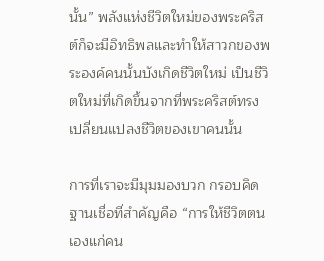นั้น” พลังแห่งชีวิตใหม่ของพระคริสต์ก็จะมีอิทธิพลและทำให้สาวกของพระองค์คนนั้นบังเกิดชีวิตใหม่ เป็นชีวิตใหม่ที่เกิดขึ้นจากที่พระคริสต์ทรงเปลี่ยนแปลงชีวิตของเขาคนนั้น

การที่เราจะมีมุมมองบวก กรอบคิดฐานเชื่อที่สำคัญคือ “การให้ชีวิตตนเองแก่คน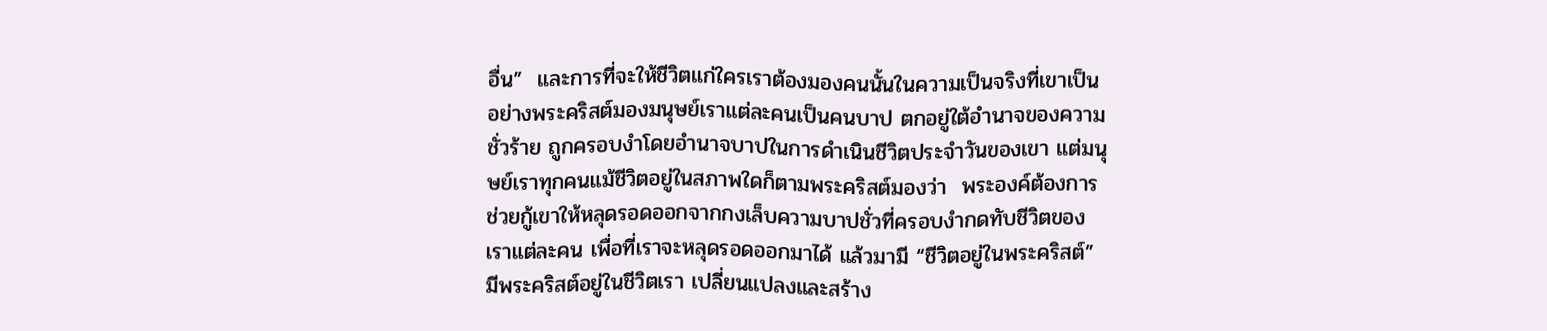อื่น”  และการที่จะให้ชีวิตแก่ใครเราต้องมองคนนั้นในความเป็นจริงที่เขาเป็น อย่างพระคริสต์มองมนุษย์เราแต่ละคนเป็นคนบาป ตกอยู่ใต้อำนาจของความชั่วร้าย ถูกครอบงำโดยอำนาจบาปในการดำเนินชีวิตประจำวันของเขา แต่มนุษย์เราทุกคนแม้ชีวิตอยู่ในสภาพใดก็ตามพระคริสต์มองว่า  พระองค์ต้องการช่วยกู้เขาให้หลุดรอดออกจากกงเล็บความบาปชั่วที่ครอบงำกดทับชีวิตของเราแต่ละคน เพื่อที่เราจะหลุดรอดออกมาได้ แล้วมามี “ชีวิตอยู่ในพระคริสต์” มีพระคริสต์อยู่ในชีวิตเรา เปลี่ยนแปลงและสร้าง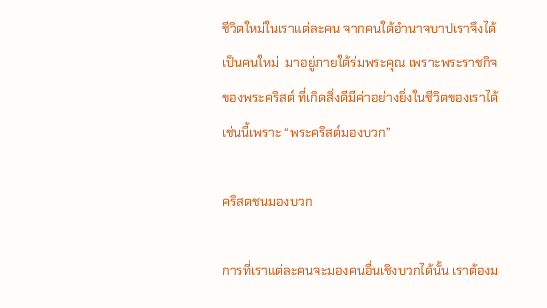ชีวิตใหม่ในเราแต่ละคน จากคนใต้อำนาจบาปเราจึงได้เป็นคนใหม่  มาอยู่ภายใต้ร่มพระคุณ เพราะพระราชกิจของพระคริสต์ ที่เกิดสิ่งดีมีค่าอย่างยิ่งในชีวิตของเราได้เช่นนี้เพราะ “พระคริสต์มองบวก”

คริสตชนมองบวก

การที่เราแต่ละคนจะมองคนอื่นเชิงบวกได้นั้น เราต้องม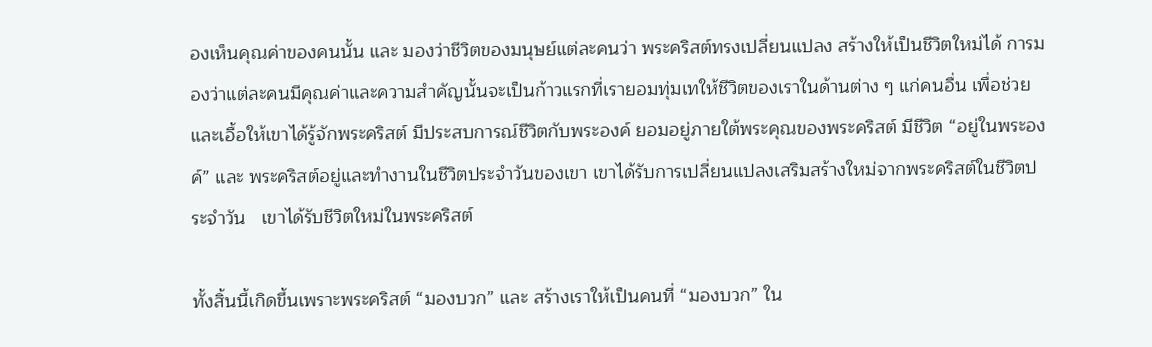องเห็นคุณค่าของคนนั้น และ มองว่าชีวิตของมนุษย์แต่ละคนว่า พระคริสต์ทรงเปลี่ยนแปลง สร้างให้เป็นชีวิตใหม่ได้ การมองว่าแต่ละคนมีคุณค่าและความสำคัญนั้นจะเป็นก้าวแรกที่เรายอมทุ่มเทให้ชีวิตของเราในด้านต่าง ๆ แก่คนอื่น เพื่อช่วยและเอื้อให้เขาได้รู้จักพระคริสต์ มีประสบการณ์ชีวิตกับพระองค์ ยอมอยู่ภายใต้พระคุณของพระคริสต์ มีชีวิต “อยู่ในพระองค์” และ พระคริสต์อยู่และทำงานในชีวิตประจำวันของเขา เขาได้รับการเปลี่ยนแปลงเสริมสร้างใหม่จากพระคริสต์ในชีวิตประจำวัน   เขาได้รับชีวิตใหม่ในพระคริสต์

ทั้งสิ้นนี้เกิดขึ้นเพราะพระคริสต์ “มองบวก” และ สร้างเราให้เป็นคนที่ “มองบวก” ใน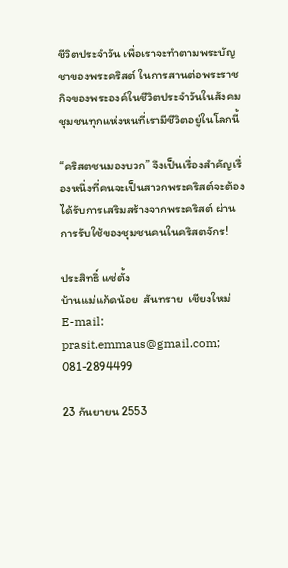ชีวิตประจำวัน เพื่อเราจะทำตามพระบัญชาของพระคริสต์ ในการสานต่อพระราชกิจของพระองค์ในชีวิตประจำวันในสังคมชุมชนทุกแห่งหนที่เรามีชีวิตอยู่ในโลกนี้

“คริสตชนมองบวก” จึงเป็นเรื่องสำคัญเรื่องหนึ่งที่คนจะเป็นสาวกพระคริสต์จะต้องได้รับการเสริมสร้างจากพระคริสต์ ผ่านการรับใช้ของชุมชนคนในคริสตจักร!

ประสิทธิ์ แซ่ตั้ง
บ้านแม่แก้ดน้อย  สันทราย  เชียงใหม่
E-mail: prasit.emmaus@gmail.com; 081-2894499

23 กันยายน 2553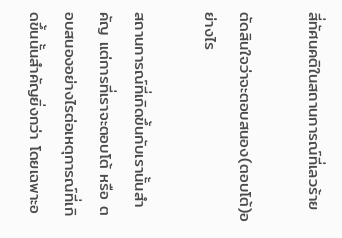สี่ทัศนคติในสถานการณ์ที่เลวร้าย

ตัดสินใจว่าจะตอบสนอง(ตอบโต้)อย่างไร

สถานการณ์ที่เกิดขึ้นกับเรานั้นสำคัญ แต่การที่เราจะตอบโต้ หรือ ตอบสนองอย่างไรต่อเหตุการณ์ที่เกิดขึ้นนั้นสำคัญยิ่งกว่า โดยเฉพาะอ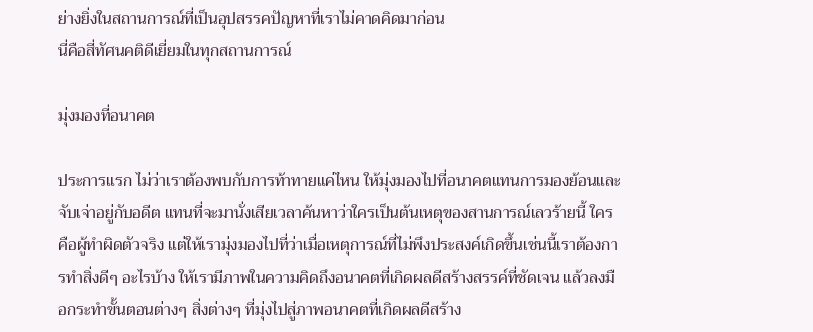ย่างยิ่งในสถานการณ์ที่เป็นอุปสรรคปัญหาที่เราไม่คาดคิดมาก่อน
นี่คือสี่ทัศนคติดีเยี่ยมในทุกสถานการณ์

มุ่งมองที่อนาคต

ประการแรก ไม่ว่าเราต้องพบกับการท้าทายแค่ไหน ให้มุ่งมองไปที่อนาคตแทนการมองย้อนและจับเจ่าอยู่กับอดีต แทนที่จะมานั่งเสียเวลาค้นหาว่าใครเป็นต้นเหตุของสานการณ์เลวร้ายนี้ ใครคือผู้ทำผิดตัวจริง แต่ให้เรามุ่งมองไปที่ว่าเมื่อเหตุการณ์ที่ไม่พึงประสงค์เกิดขึ้นเช่นนี้เราต้องการทำสิ่งดีๆ อะไรบ้าง ให้เรามีภาพในความคิดถึงอนาคตที่เกิดผลดีสร้างสรรค์ที่ชัดเจน แล้วลงมือกระทำขั้นตอนต่างๆ สิ่งต่างๆ ที่มุ่งไปสู่ภาพอนาคตที่เกิดผลดีสร้าง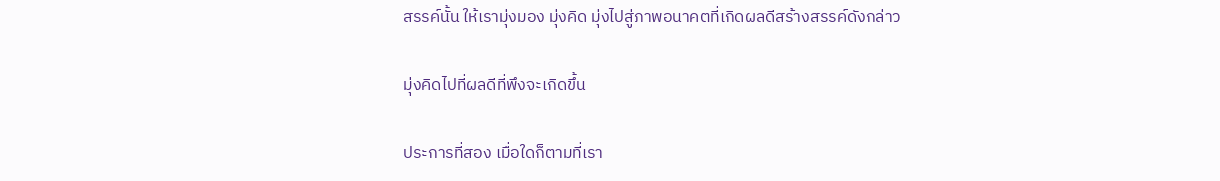สรรค์นั้น ให้เรามุ่งมอง มุ่งคิด มุ่งไปสู่ภาพอนาคตที่เกิดผลดีสร้างสรรค์ดังกล่าว

มุ่งคิดไปที่ผลดีที่พึงจะเกิดขึ้น

ประการที่สอง เมื่อใดก็ตามที่เรา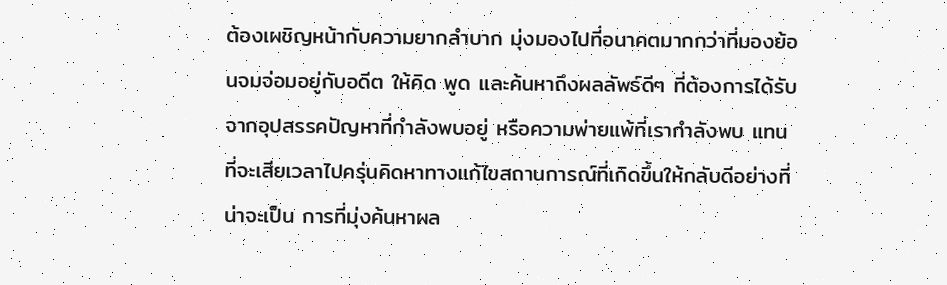ต้องเผชิญหน้ากับความยากลำบาก มุ่งมองไปที่อนาคตมากกว่าที่มองย้อนจมจ่อมอยู่กับอดีต ให้คิด พูด และค้นหาถึงผลลัพธ์ดีๆ ที่ต้องการได้รับจากอุปสรรคปัญหาที่กำลังพบอยู่ หรือความพ่ายแพ้ที่เรากำลังพบ แทนที่จะเสียเวลาไปครุ่นคิดหาทางแก้ไขสถานการณ์ที่เกิดขึ้นให้กลับดีอย่างที่น่าจะเป็น การที่มุ่งค้นหาผล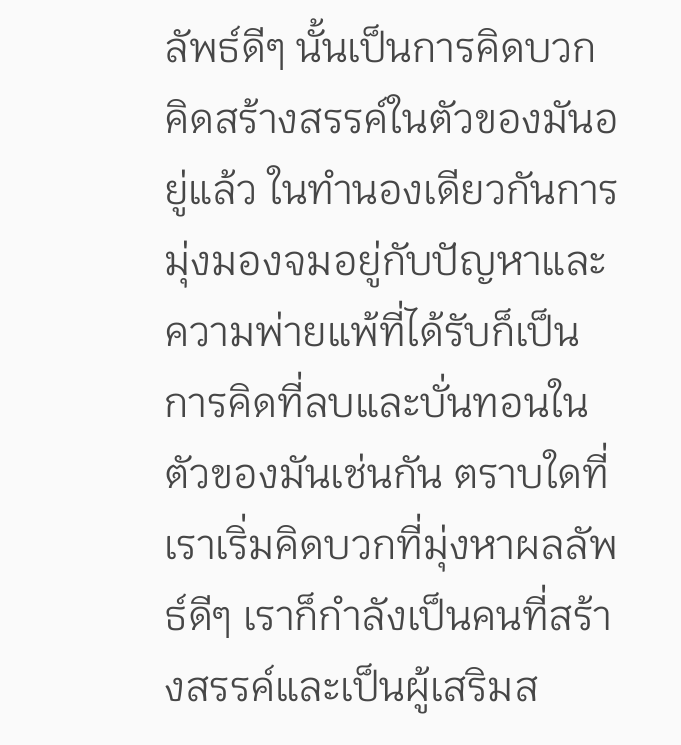ลัพธ์ดีๆ นั้นเป็นการคิดบวกคิดสร้างสรรค์ในตัวของมันอยู่แล้ว ในทำนองเดียวกันการมุ่งมองจมอยู่กับปัญหาและความพ่ายแพ้ที่ได้รับก็เป็นการคิดที่ลบและบั่นทอนในตัวของมันเช่นกัน ตราบใดที่เราเริ่มคิดบวกที่มุ่งหาผลลัพธ์ดีๆ เราก็กำลังเป็นคนที่สร้างสรรค์และเป็นผู้เสริมส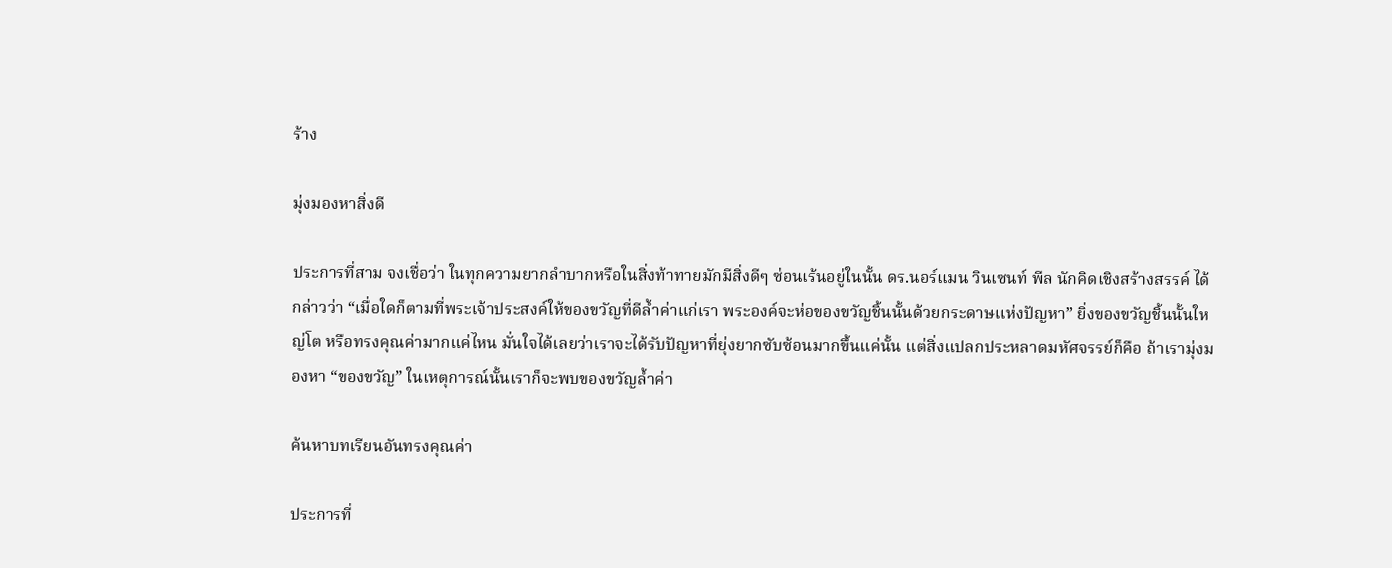ร้าง

มุ่งมองหาสิ่งดี

ประการที่สาม จงเชื่อว่า ในทุกความยากลำบากหรือในสิ่งท้าทายมักมีสิ่งดีๆ ซ่อนเร้นอยู่ในนั้น ดร.นอร์แมน วินเซนท์ พีล นักคิดเชิงสร้างสรรค์ ได้กล่าวว่า “เมื่อใดก็ตามที่พระเจ้าประสงค์ให้ของขวัญที่ดีล้ำค่าแก่เรา พระองค์จะห่อของขวัญชิ้นนั้นด้วยกระดาษแห่งปัญหา” ยิ่งของขวัญชิ้นนั้นใหญ่โต หรือทรงคุณค่ามากแค่ไหน มั่นใจได้เลยว่าเราจะได้รับปัญหาที่ยุ่งยากซับซ้อนมากขึ้นแค่นั้น แต่สิ่งแปลกประหลาดมหัศจรรย์ก็คือ ถ้าเรามุ่งมองหา “ของขวัญ” ในเหตุการณ์นั้นเราก็จะพบของขวัญล้ำค่า

ค้นหาบทเรียนอันทรงคุณค่า

ประการที่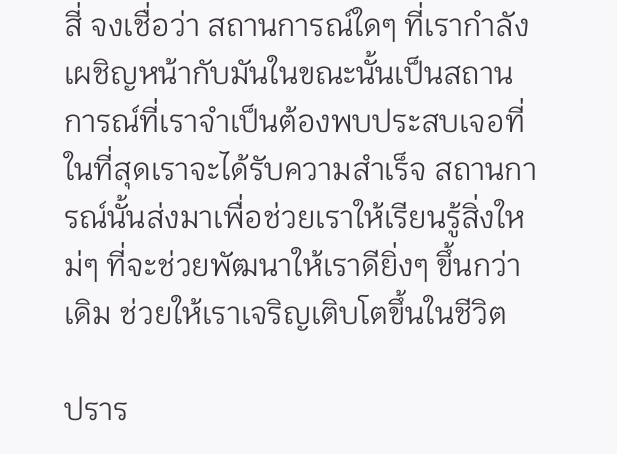สี่ จงเชื่อว่า สถานการณ์ใดๆ ที่เรากำลังเผชิญหน้ากับมันในขณะนั้นเป็นสถานการณ์ที่เราจำเป็นต้องพบประสบเจอที่ในที่สุดเราจะได้รับความสำเร็จ สถานการณ์นั้นส่งมาเพื่อช่วยเราให้เรียนรู้สิ่งใหม่ๆ ที่จะช่วยพัฒนาให้เราดียิ่งๆ ขึ้นกว่าเดิม ช่วยให้เราเจริญเติบโตขึ้นในชีวิต

ปราร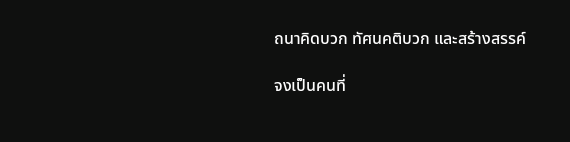ถนาคิดบวก ทัศนคติบวก และสร้างสรรค์

จงเป็นคนที่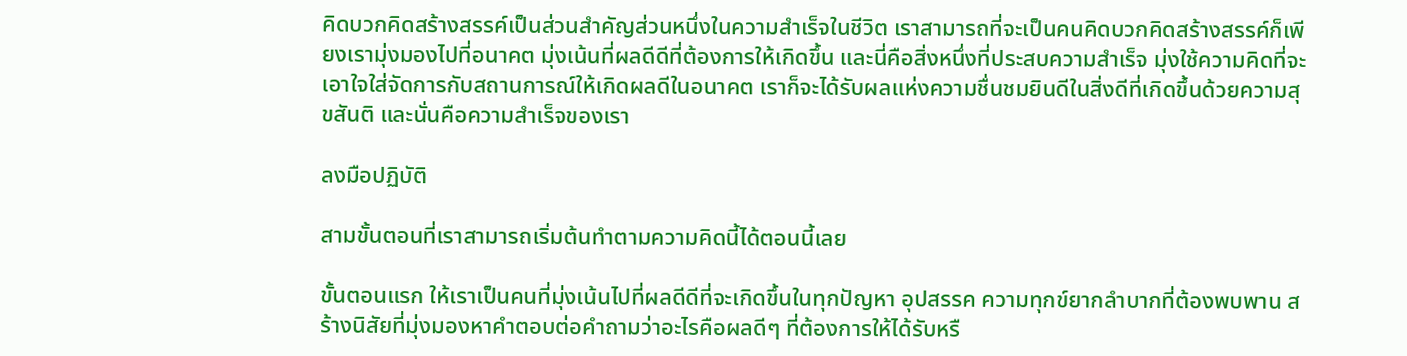คิดบวกคิดสร้างสรรค์เป็นส่วนสำคัญส่วนหนึ่งในความสำเร็จในชีวิต เราสามารถที่จะเป็นคนคิดบวกคิดสร้างสรรค์ก็เพียงเรามุ่งมองไปที่อนาคต มุ่งเน้นที่ผลดีดีที่ต้องการให้เกิดขึ้น และนี่คือสิ่งหนึ่งที่ประสบความสำเร็จ มุ่งใช้ความคิดที่จะเอาใจใส่จัดการกับสถานการณ์ให้เกิดผลดีในอนาคต เราก็จะได้รับผลแห่งความชื่นชมยินดีในสิ่งดีที่เกิดขึ้นด้วยความสุขสันติ และนั่นคือความสำเร็จของเรา

ลงมือปฏิบัติ

สามขั้นตอนที่เราสามารถเริ่มต้นทำตามความคิดนี้ได้ตอนนี้เลย

ขั้นตอนแรก ให้เราเป็นคนที่มุ่งเน้นไปที่ผลดีดีที่จะเกิดขึ้นในทุกปัญหา อุปสรรค ความทุกข์ยากลำบากที่ต้องพบพาน สร้างนิสัยที่มุ่งมองหาคำตอบต่อคำถามว่าอะไรคือผลดีๆ ที่ต้องการให้ได้รับหรื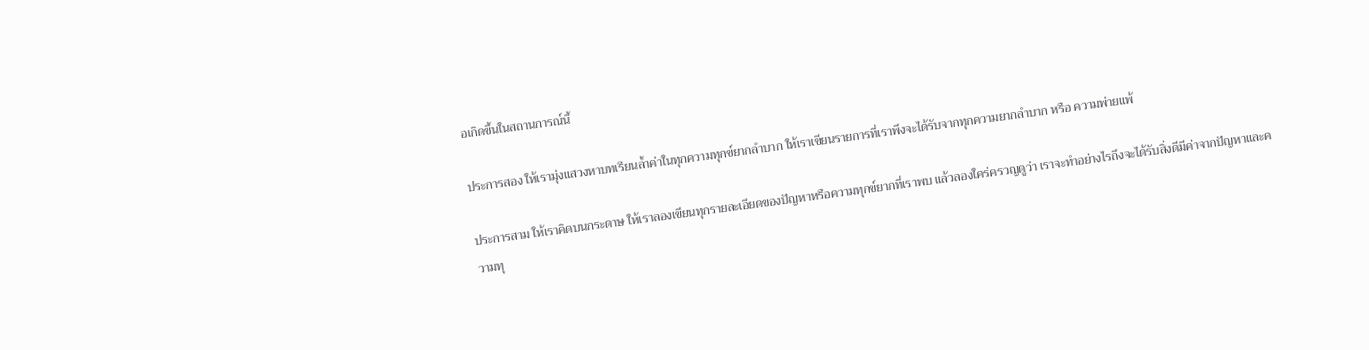อเกิดขึ้นในสถานการณ์นี้

ประการสอง ให้เรามุ่งแสวงหาบทเรียนล้ำค่าในทุกความทุกข์ยากลำบาก ให้เราเขียนรายการที่เราพึงจะได้รับจากทุกความยากลำบาก หรือ ความพ่ายแพ้

ประการสาม ให้เราคิดบนกระดาษ ให้เราลองเขียนทุกรายละเอียดของปัญหาหรือความทุกข์ยากที่เราพบ แล้วลองใคร่ครวญดูว่า เราจะทำอย่างไรถึงจะได้รับสิ่งดีมีค่าจากปัญหาและความทุ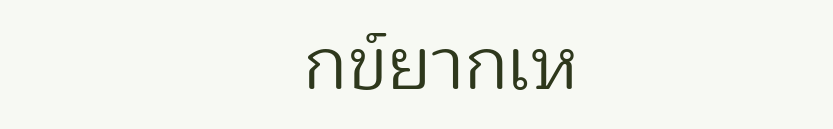กข์ยากเห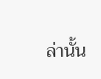ล่านั้น